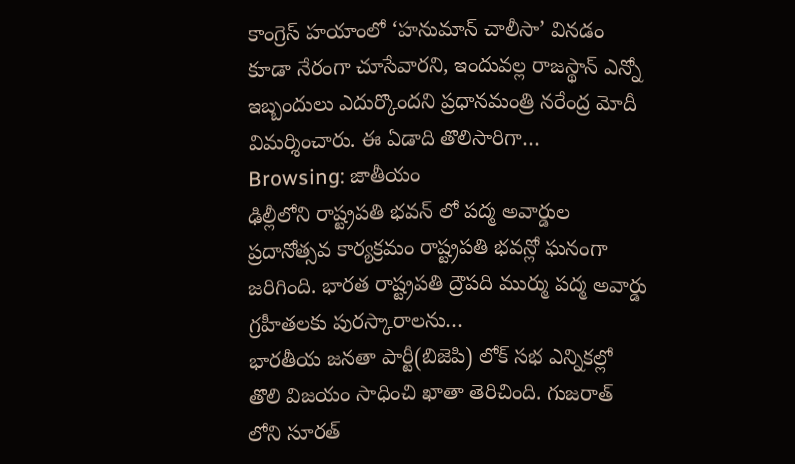కాంగ్రెస్ హయాంలో ‘హనుమాన్ చాలీసా’ వినడం కూడా నేరంగా చూసేవారని, ఇందువల్ల రాజస్థాన్ ఎన్నో ఇబ్బందులు ఎదుర్కొందని ప్రధానమంత్రి నరేంద్ర మోదీ విమర్శించారు. ఈ ఏడాది తొలిసారిగా…
Browsing: జాతీయం
ఢిల్లీలోని రాష్ట్రపతి భవన్ లో పద్మ అవార్డుల ప్రదానోత్సవ కార్యక్రమం రాష్ట్రపతి భవన్లో ఘనంగా జరిగింది. భారత రాష్ట్రపతి ద్రౌపది ముర్ము పద్మ అవార్డు గ్రహీతలకు పురస్కారాలను…
భారతీయ జనతా పార్టీ(బిజెపి) లోక్ సభ ఎన్నికల్లో తొలి విజయం సాధించి ఖాతా తెరిచింది. గుజరాత్ లోని సూరత్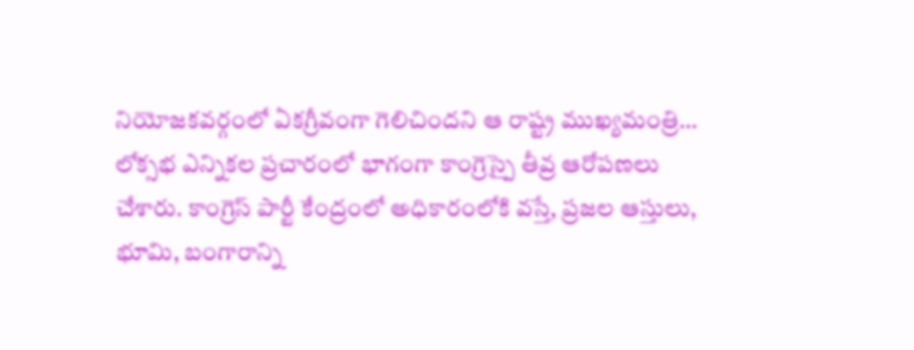నియోజకవర్గంలో ఏకగ్రీవంగా గెలిచిందని ఆ రాష్ట్ర ముఖ్యమంత్రి…
లోక్సభ ఎన్నికల ప్రచారంలో భాగంగా కాంగ్రెస్పై తీవ్ర ఆరోపణలు చేశారు. కాంగ్రెస్ పార్టీ కేంద్రంలో అధికారంలోకి వస్తే, ప్రజల ఆస్తులు, భూమి, బంగారాన్ని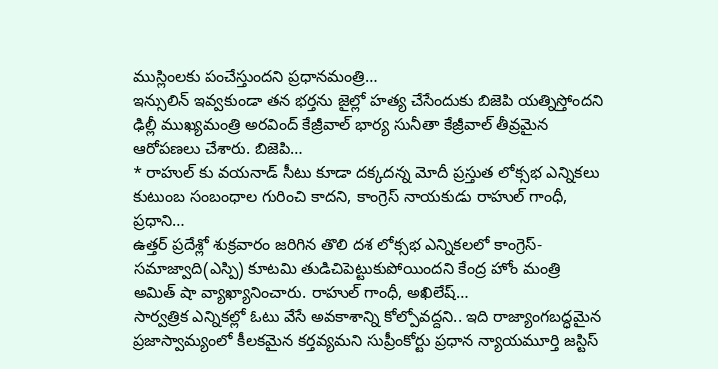ముస్లింలకు పంచేస్తుందని ప్రధానమంత్రి…
ఇన్సులిన్ ఇవ్వకుండా తన భర్తను జైల్లో హత్య చేసేందుకు బిజెపి యత్నిస్తోందని ఢిల్లీ ముఖ్యమంత్రి అరవింద్ కేజ్రీవాల్ భార్య సునీతా కేజ్రీవాల్ తీవ్రమైన ఆరోపణలు చేశారు. బిజెపి…
* రాహుల్ కు వయనాడ్ సీటు కూడా దక్కదన్న మోదీ ప్రస్తుత లోక్సభ ఎన్నికలు కుటుంబ సంబంధాల గురించి కాదని, కాంగ్రెస్ నాయకుడు రాహుల్ గాంధీ, ప్రధాని…
ఉత్తర్ ప్రదేశ్లో శుక్రవారం జరిగిన తొలి దశ లోక్సభ ఎన్నికలలో కాంగ్రెస్-సమాజ్వాది(ఎస్పి) కూటమి తుడిచిపెట్టుకుపోయిందని కేంద్ర హోం మంత్రి అమిత్ షా వ్యాఖ్యానించారు. రాహుల్ గాంధీ, అఖిలేష్…
సార్వత్రిక ఎన్నికల్లో ఓటు వేసే అవకాశాన్ని కోల్పోవద్దని.. ఇది రాజ్యాంగబద్ధమైన ప్రజాస్వామ్యంలో కీలకమైన కర్తవ్యమని సుప్రీంకోర్టు ప్రధాన న్యాయమూర్తి జస్టిస్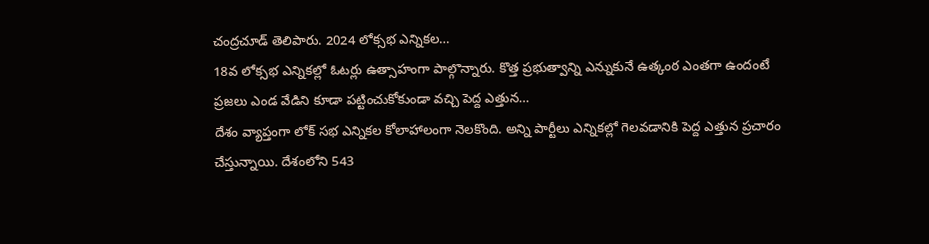చంద్రచూడ్ తెలిపారు. 2024 లోక్సభ ఎన్నికల…
18వ లోక్సభ ఎన్నికల్లో ఓటర్లు ఉత్సాహంగా పాల్గొన్నారు. కొత్త ప్రభుత్వాన్ని ఎన్నుకునే ఉత్కంఠ ఎంతగా ఉందంటే ప్రజలు ఎండ వేడిని కూడా పట్టించుకోకుండా వచ్చి పెద్ద ఎత్తున…
దేశం వ్యాప్తంగా లోక్ సభ ఎన్నికల కోలాహాలంగా నెలకొంది. అన్ని పార్టీలు ఎన్నికల్లో గెలవడానికి పెద్ద ఎత్తున ప్రచారం చేస్తున్నాయి. దేశంలోని 543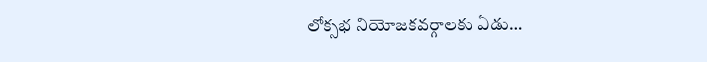లోక్సభ నియోజకవర్గాలకు ఏడు…